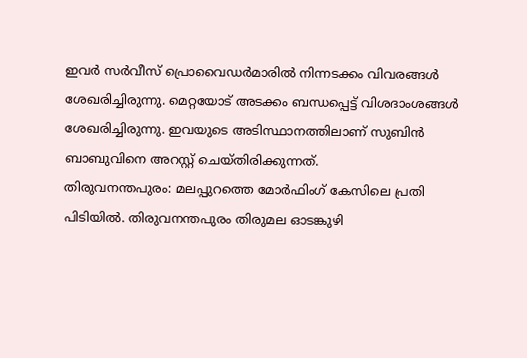ഇവർ സർവീസ് പ്രൊവൈഡർമാരിൽ നിന്നടക്കം വിവരങ്ങൾ ശേഖരിച്ചിരുന്നു. മെറ്റയോട് അടക്കം ബന്ധപ്പെട്ട് വിശദാംശങ്ങൾ ശേഖരിച്ചിരുന്നു. ഇവയുടെ അടിസ്ഥാനത്തിലാണ് സുബിൻ ബാബുവിനെ അറസ്റ്റ് ചെയ്തിരിക്കുന്നത്.
തിരുവനന്തപുരം: മലപ്പുറത്തെ മോർഫിംഗ് കേസിലെ പ്രതി പിടിയിൽ. തിരുവനന്തപുരം തിരുമല ഓടങ്കുഴി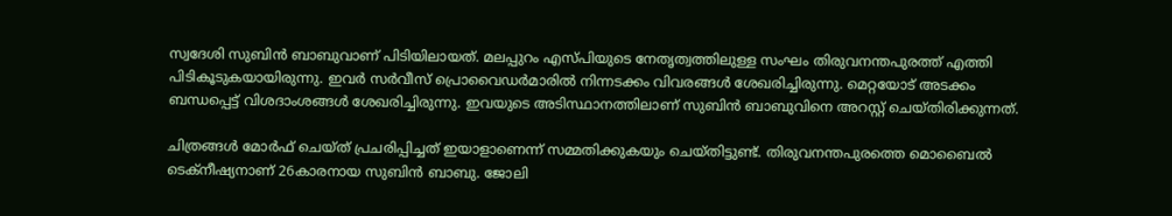സ്വദേശി സുബിൻ ബാബുവാണ് പിടിയിലായത്. മലപ്പുറം എസ്പിയുടെ നേതൃത്വത്തിലുള്ള സംഘം തിരുവനന്തപുരത്ത് എത്തി പിടികൂടുകയായിരുന്നു. ഇവർ സർവീസ് പ്രൊവൈഡർമാരിൽ നിന്നടക്കം വിവരങ്ങൾ ശേഖരിച്ചിരുന്നു. മെറ്റയോട് അടക്കം ബന്ധപ്പെട്ട് വിശദാംശങ്ങൾ ശേഖരിച്ചിരുന്നു. ഇവയുടെ അടിസ്ഥാനത്തിലാണ് സുബിൻ ബാബുവിനെ അറസ്റ്റ് ചെയ്തിരിക്കുന്നത്.

ചിത്രങ്ങൾ മോർഫ് ചെയ്ത് പ്രചരിപ്പിച്ചത് ഇയാളാണെന്ന് സമ്മതിക്കുകയും ചെയ്തിട്ടുണ്ട്. തിരുവനന്തപുരത്തെ മൊബൈൽ ടെക്നീഷ്യനാണ് 26കാരനായ സുബിൻ ബാബു. ജോലി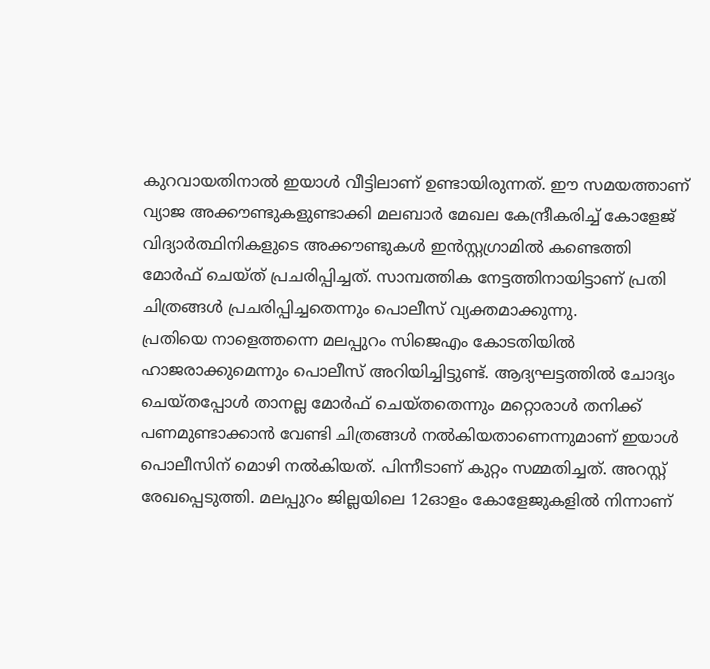കുറവായതിനാൽ ഇയാൾ വീട്ടിലാണ് ഉണ്ടായിരുന്നത്. ഈ സമയത്താണ് വ്യാജ അക്കൗണ്ടുകളുണ്ടാക്കി മലബാർ മേഖല കേന്ദ്രീകരിച്ച് കോളേജ് വിദ്യാർത്ഥിനികളുടെ അക്കൗണ്ടുകൾ ഇൻസ്റ്റഗ്രാമിൽ കണ്ടെത്തി മോർഫ് ചെയ്ത് പ്രചരിപ്പിച്ചത്. സാമ്പത്തിക നേട്ടത്തിനായിട്ടാണ് പ്രതി ചിത്രങ്ങൾ പ്രചരിപ്പിച്ചതെന്നും പൊലീസ് വ്യക്തമാക്കുന്നു.
പ്രതിയെ നാളെത്തന്നെ മലപ്പുറം സിജെഎം കോടതിയിൽ ഹാജരാക്കുമെന്നും പൊലീസ് അറിയിച്ചിട്ടുണ്ട്. ആദ്യഘട്ടത്തിൽ ചോദ്യം ചെയ്തപ്പോൾ താനല്ല മോർഫ് ചെയ്തതെന്നും മറ്റൊരാൾ തനിക്ക് പണമുണ്ടാക്കാൻ വേണ്ടി ചിത്രങ്ങൾ നൽകിയതാണെന്നുമാണ് ഇയാൾ പൊലീസിന് മൊഴി നൽകിയത്. പിന്നീടാണ് കുറ്റം സമ്മതിച്ചത്. അറസ്റ്റ് രേഖപ്പെടുത്തി. മലപ്പുറം ജില്ലയിലെ 12ഓളം കോളേജുകളിൽ നിന്നാണ്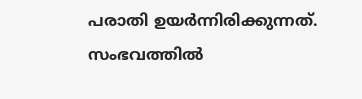പരാതി ഉയർന്നിരിക്കുന്നത്. സംഭവത്തിൽ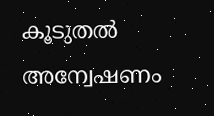കൂടുതൽ അന്വേഷണം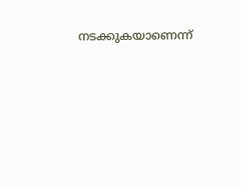നടക്കുകയാണെന്ന്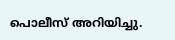പൊലീസ് അറിയിച്ചു.